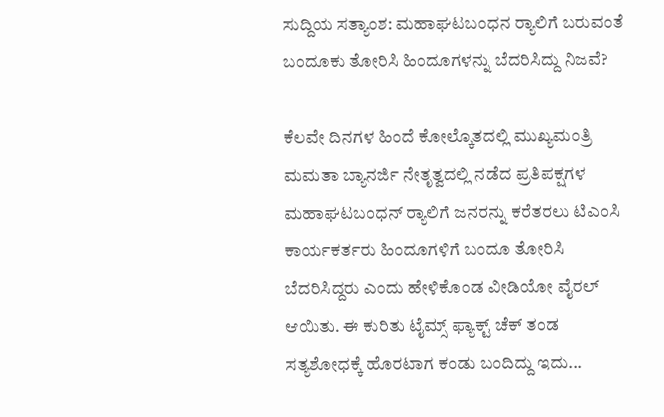ಸುದ್ದಿಯ ಸತ್ಯಾಂಶ: ಮಹಾಘಟಬಂಧನ ರ‍್ಯಾಲಿಗೆ ಬರುವಂತೆ ಬಂದೂಕು ತೋರಿಸಿ ಹಿಂದೂಗಳನ್ನು ಬೆದರಿಸಿದ್ದು ನಿಜವೆ?

ಕೆಲವೇ ದಿನಗಳ ಹಿಂದೆ ಕೋಲ್ಕೊತದಲ್ಲಿ ಮುಖ್ಯಮಂತ್ರಿ ಮಮತಾ ಬ್ಯಾನರ್ಜಿ ನೇತೃತ್ವದಲ್ಲಿ ನಡೆದ ಪ್ರತಿಪಕ್ಷಗಳ ಮಹಾಘಟಬಂಧನ್ ರ‍್ಯಾಲಿಗೆ ಜನರನ್ನು ಕರೆತರಲು ಟಿಎಂಸಿ ಕಾರ್ಯಕರ್ತರು ಹಿಂದೂಗಳಿಗೆ ಬಂದೂ ತೋರಿಸಿ ಬೆದರಿಸಿದ್ದರು ಎಂದು ಹೇಳಿಕೊಂಡ ವೀಡಿಯೋ ವೈರಲ್ ಆಯಿತು. ಈ ಕುರಿತು ಟೈಮ್ಸ್‌ ಫ್ಯಾಕ್ಟ್‌ ಚೆಕ್ ತಂಡ ಸತ್ಯಶೋಧಕ್ಕೆ ಹೊರಟಾಗ ಕಂಡು ಬಂದಿದ್ದು ಇದು...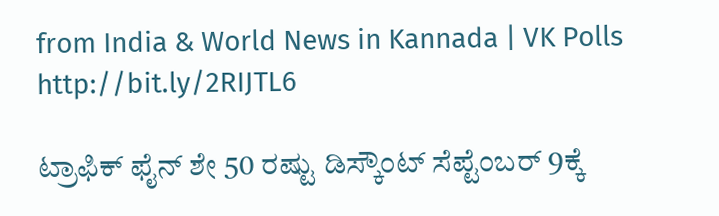from India & World News in Kannada | VK Polls http://bit.ly/2RIJTL6

ಟ್ರಾಫಿಕ್‌ ಫೈನ್‌ ಶೇ 50 ರಷ್ಟು ಡಿಸ್ಕೌಂಟ್‌ ಸೆಪ್ಟೆಂಬರ್‌ 9ಕ್ಕೆ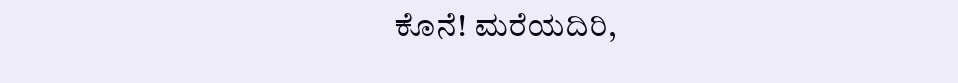ಕೊನೆ! ಮರೆಯದಿರಿ,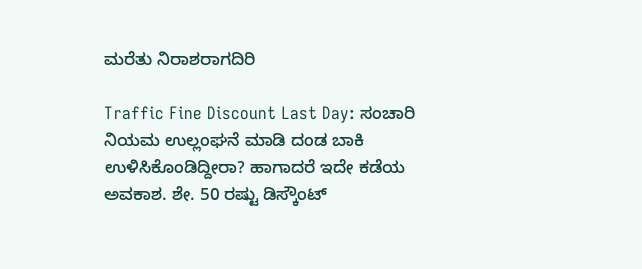ಮರೆತು ನಿರಾಶರಾಗದಿರಿ

Traffic Fine Discount Last Day: ಸಂಚಾರಿ ನಿಯಮ ಉಲ್ಲಂಘನೆ ಮಾಡಿ ದಂಡ ಬಾಕಿ ಉಳಿಸಿಕೊಂಡಿದ್ದೀರಾ? ಹಾಗಾದರೆ ಇದೇ ಕಡೆಯ ಅವಕಾಶ. ಶೇ. 50 ರಷ್ಟು ಡಿಸ್ಕೌಂಟ್‌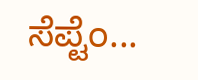ಸೆಪ್ಟೆಂ...